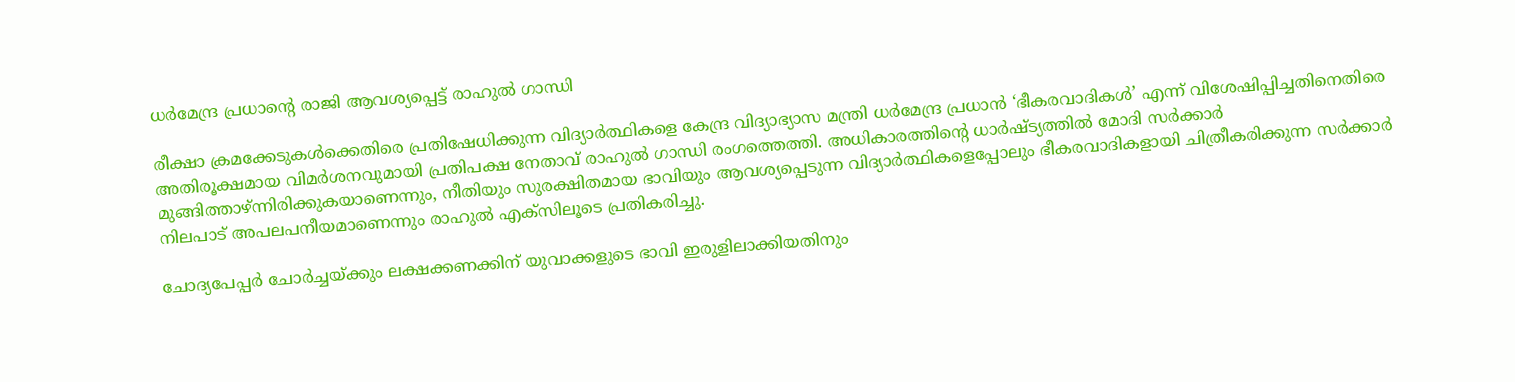ധർമേന്ദ്ര പ്രധാന്റെ രാജി ആവശ്യപ്പെട്ട് രാഹുൽ ഗാന്ധി

രീക്ഷാ ക്രമക്കേടുകൾക്കെതിരെ പ്രതിഷേധിക്കുന്ന വിദ്യാർത്ഥികളെ കേന്ദ്ര വിദ്യാഭ്യാസ മന്ത്രി ധർമേന്ദ്ര പ്രധാൻ ‘ഭീകരവാദികൾ’ എന്ന് വിശേഷിപ്പിച്ചതിനെതിരെ അതിരൂക്ഷമായ വിമർശനവുമായി പ്രതിപക്ഷ നേതാവ് രാഹുൽ ഗാന്ധി രംഗത്തെത്തി. അധികാരത്തിന്റെ ധാർഷ്ട്യത്തിൽ മോദി സർക്കാർ മുങ്ങിത്താഴ്ന്നിരിക്കുകയാണെന്നും, നീതിയും സുരക്ഷിതമായ ഭാവിയും ആവശ്യപ്പെടുന്ന വിദ്യാർത്ഥികളെപ്പോലും ഭീകരവാദികളായി ചിത്രീകരിക്കുന്ന സർക്കാർ നിലപാട് അപലപനീയമാണെന്നും രാഹുൽ എക്സിലൂടെ പ്രതികരിച്ചു.

ചോദ്യപേപ്പർ ചോർച്ചയ്ക്കും ലക്ഷക്കണക്കിന് യുവാക്കളുടെ ഭാവി ഇരുളിലാക്കിയതിനും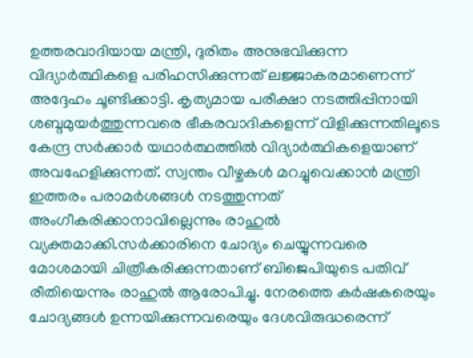ഉത്തരവാദിയായ മന്ത്രി, ദുരിതം അനുഭവിക്കുന്ന വിദ്യാർത്ഥികളെ പരിഹസിക്കുന്നത് ലജ്ജാകരമാണെന്ന് അദ്ദേഹം ചൂണ്ടിക്കാട്ടി. കൃത്യമായ പരീക്ഷാ നടത്തിപ്പിനായി ശബ്ദമുയർത്തുന്നവരെ ഭീകരവാദികളെന്ന് വിളിക്കുന്നതിലൂടെ കേന്ദ്ര സർക്കാർ യഥാർത്ഥത്തിൽ വിദ്യാർത്ഥികളെയാണ് അവഹേളിക്കുന്നത്. സ്വന്തം വീഴ്ചകൾ മറച്ചുവെക്കാൻ മന്ത്രി ഇത്തരം പരാമർശങ്ങൾ നടത്തുന്നത് അംഗീകരിക്കാനാവില്ലെന്നും രാഹുൽ വ്യക്തമാക്കി.സർക്കാരിനെ ചോദ്യം ചെയ്യുന്നവരെ മോശമായി ചിത്രീകരിക്കുന്നതാണ് ബിജെപിയുടെ പതിവ് രീതിയെന്നും രാഹുൽ ആരോപിച്ചു. നേരത്തെ കർഷകരെയും ചോദ്യങ്ങൾ ഉന്നയിക്കുന്നവരെയും ദേശവിരുദ്ധരെന്ന്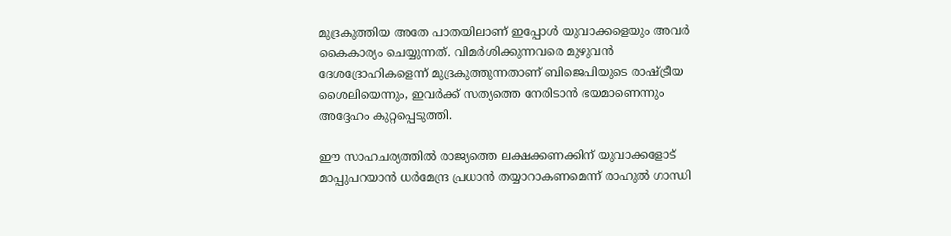മുദ്രകുത്തിയ അതേ പാതയിലാണ് ഇപ്പോൾ യുവാക്കളെയും അവർ കൈകാര്യം ചെയ്യുന്നത്. വിമർശിക്കുന്നവരെ മുഴുവൻ ദേശദ്രോഹികളെന്ന് മുദ്രകുത്തുന്നതാണ് ബിജെപിയുടെ രാഷ്ട്രീയ ശൈലിയെന്നും, ഇവർക്ക് സത്യത്തെ നേരിടാൻ ഭയമാണെന്നും അദ്ദേഹം കുറ്റപ്പെടുത്തി.

ഈ സാഹചര്യത്തിൽ രാജ്യത്തെ ലക്ഷക്കണക്കിന് യുവാക്കളോട് മാപ്പുപറയാൻ ധർമേന്ദ്ര പ്രധാൻ തയ്യാറാകണമെന്ന് രാഹുൽ ഗാന്ധി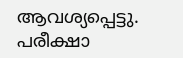ആവശ്യപ്പെട്ടു. പരീക്ഷാ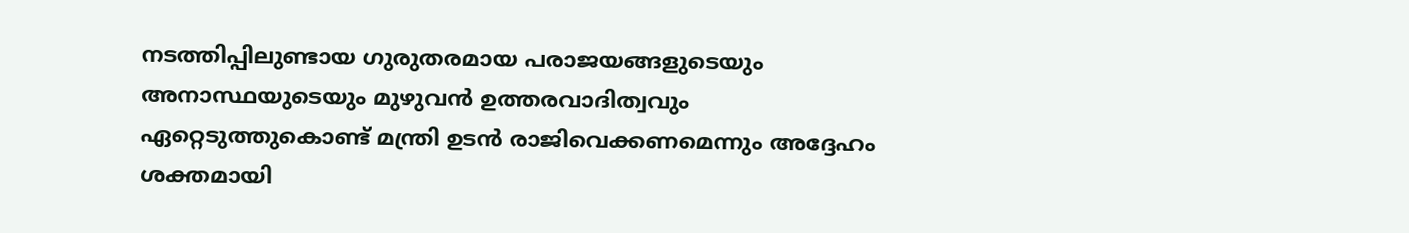നടത്തിപ്പിലുണ്ടായ ഗുരുതരമായ പരാജയങ്ങളുടെയും അനാസ്ഥയുടെയും മുഴുവൻ ഉത്തരവാദിത്വവും ഏറ്റെടുത്തുകൊണ്ട് മന്ത്രി ഉടൻ രാജിവെക്കണമെന്നും അദ്ദേഹം ശക്തമായി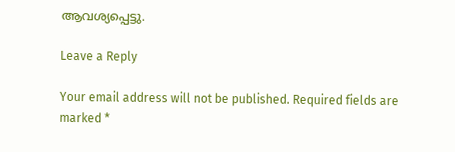ആവശ്യപ്പെട്ടു.

Leave a Reply

Your email address will not be published. Required fields are marked *